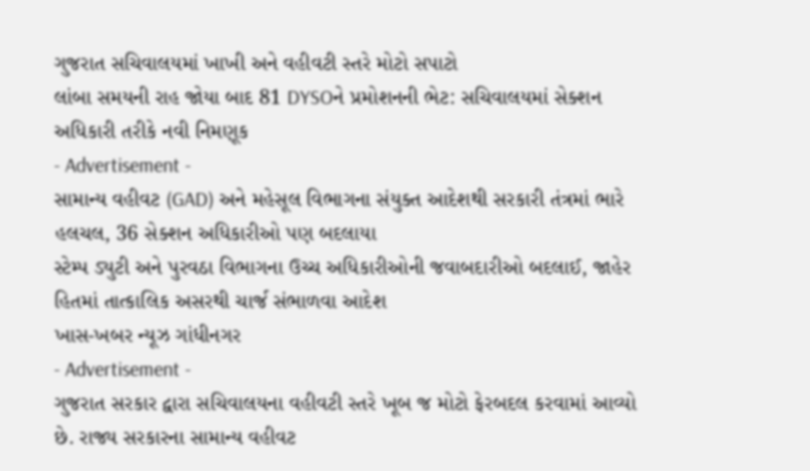ગુજરાત સચિવાલયમાં ખાખી અને વહીવટી સ્તરે મોટો સપાટો
લાંબા સમયની રાહ જોયા બાદ 81 DYSOને પ્રમોશનની ભેટ: સચિવાલયમાં સેક્શન અધિકારી તરીકે નવી નિમણૂક
- Advertisement -
સામાન્ય વહીવટ (GAD) અને મહેસૂલ વિભાગના સંયુક્ત આદેશથી સરકારી તંત્રમાં ભારે હલચલ, 36 સેક્શન અધિકારીઓ પણ બદલાયા
સ્ટેમ્પ ડ્યુટી અને પુરવઠા વિભાગના ઉચ્ચ અધિકારીઓની જવાબદારીઓ બદલાઈ, જાહેર હિતમાં તાત્કાલિક અસરથી ચાર્જ સંભાળવા આદેશ
ખાસ-ખબર ન્યૂઝ ગાંધીનગર
- Advertisement -
ગુજરાત સરકાર દ્વારા સચિવાલયના વહીવટી સ્તરે ખૂબ જ મોટો ફેરબદલ કરવામાં આવ્યો છે. રાજ્ય સરકારના સામાન્ય વહીવટ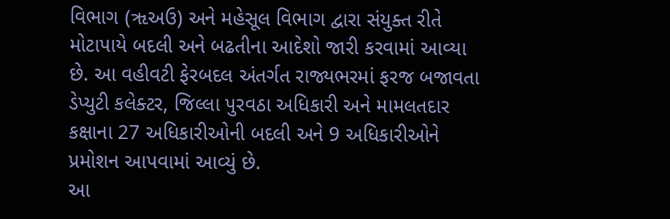વિભાગ (ૠઅઉ) અને મહેસૂલ વિભાગ દ્વારા સંયુક્ત રીતે મોટાપાયે બદલી અને બઢતીના આદેશો જારી કરવામાં આવ્યા છે. આ વહીવટી ફેરબદલ અંતર્ગત રાજ્યભરમાં ફરજ બજાવતા ડેપ્યુટી કલેક્ટર, જિલ્લા પુરવઠા અધિકારી અને મામલતદાર કક્ષાના 27 અધિકારીઓની બદલી અને 9 અધિકારીઓને પ્રમોશન આપવામાં આવ્યું છે.
આ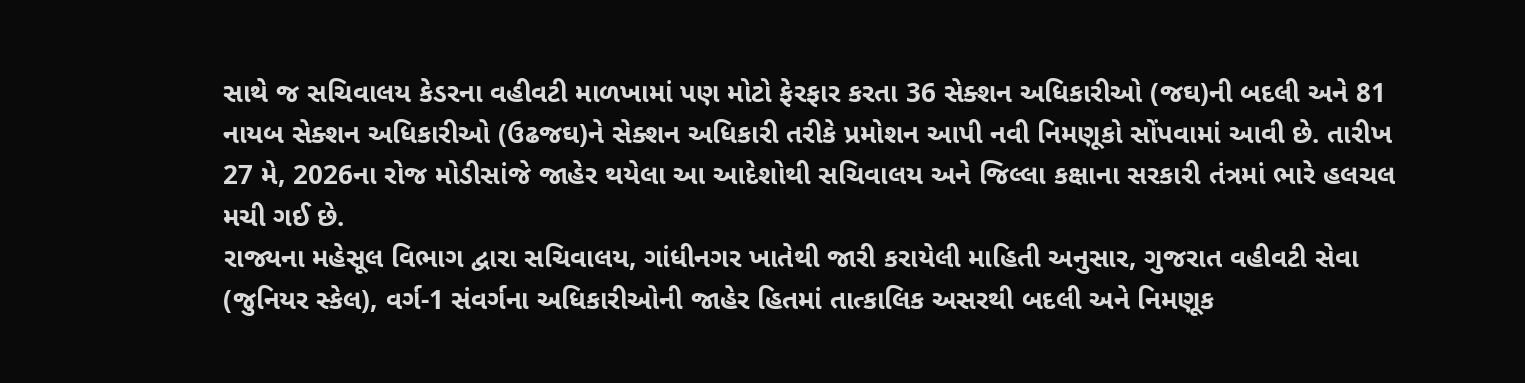સાથે જ સચિવાલય કેડરના વહીવટી માળખામાં પણ મોટો ફેરફાર કરતા 36 સેક્શન અધિકારીઓ (જઘ)ની બદલી અને 81 નાયબ સેક્શન અધિકારીઓ (ઉઢજઘ)ને સેક્શન અધિકારી તરીકે પ્રમોશન આપી નવી નિમણૂકો સોંપવામાં આવી છે. તારીખ 27 મે, 2026ના રોજ મોડીસાંજે જાહેર થયેલા આ આદેશોથી સચિવાલય અને જિલ્લા કક્ષાના સરકારી તંત્રમાં ભારે હલચલ મચી ગઈ છે.
રાજ્યના મહેસૂલ વિભાગ દ્વારા સચિવાલય, ગાંધીનગર ખાતેથી જારી કરાયેલી માહિતી અનુસાર, ગુજરાત વહીવટી સેવા (જુનિયર સ્કેલ), વર્ગ-1 સંવર્ગના અધિકારીઓની જાહેર હિતમાં તાત્કાલિક અસરથી બદલી અને નિમણૂક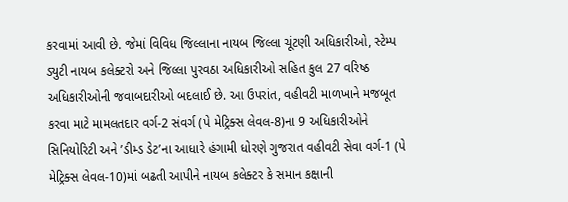કરવામાં આવી છે. જેમાં વિવિધ જિલ્લાના નાયબ જિલ્લા ચૂંટણી અધિકારીઓ, સ્ટેમ્પ ડ્યુટી નાયબ કલેક્ટરો અને જિલ્લા પુરવઠા અધિકારીઓ સહિત કુલ 27 વરિષ્ઠ અધિકારીઓની જવાબદારીઓ બદલાઈ છે. આ ઉપરાંત, વહીવટી માળખાને મજબૂત કરવા માટે મામલતદાર વર્ગ-2 સંવર્ગ (પે મેટ્રિક્સ લેવલ-8)ના 9 અધિકારીઓને સિનિયોરિટી અને ’ડીમ્ડ ડેટ’ના આધારે હંગામી ધોરણે ગુજરાત વહીવટી સેવા વર્ગ-1 (પે મેટ્રિક્સ લેવલ-10)માં બઢતી આપીને નાયબ કલેક્ટર કે સમાન કક્ષાની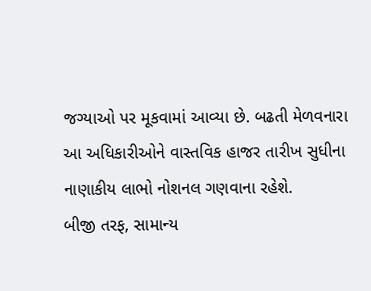જગ્યાઓ પર મૂકવામાં આવ્યા છે. બઢતી મેળવનારા આ અધિકારીઓને વાસ્તવિક હાજર તારીખ સુધીના નાણાકીય લાભો નોશનલ ગણવાના રહેશે.
બીજી તરફ, સામાન્ય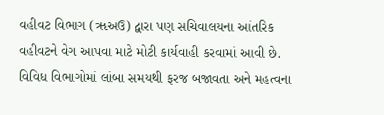વહીવટ વિભાગ (ૠઅઉ) દ્વારા પણ સચિવાલયના આંતરિક વહીવટને વેગ આપવા માટે મોટી કાર્યવાહી કરવામાં આવી છે. વિવિધ વિભાગોમાં લાંબા સમયથી ફરજ બજાવતા અને મહત્વના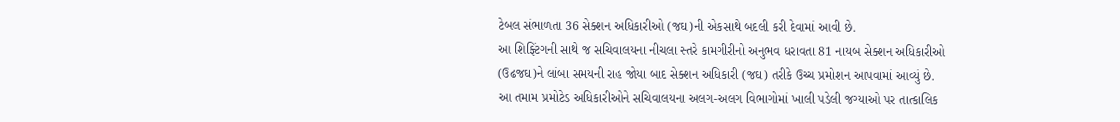ટેબલ સંભાળતા 36 સેક્શન અધિકારીઓ (જઘ)ની એકસાથે બદલી કરી દેવામાં આવી છે.
આ શિફ્ટિંગની સાથે જ સચિવાલયના નીચલા સ્તરે કામગીરીનો અનુભવ ધરાવતા 81 નાયબ સેક્શન અધિકારીઓ (ઉઢજઘ)ને લાંબા સમયની રાહ જોયા બાદ સેક્શન અધિકારી (જઘ) તરીકે ઉચ્ચ પ્રમોશન આપવામાં આવ્યું છે. આ તમામ પ્રમોટેડ અધિકારીઓને સચિવાલયના અલગ-અલગ વિભાગોમાં ખાલી પડેલી જગ્યાઓ પર તાત્કાલિક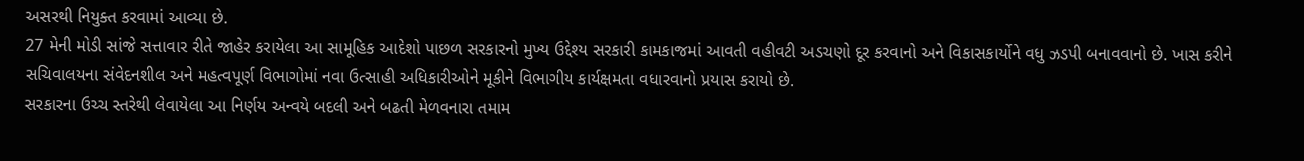અસરથી નિયુક્ત કરવામાં આવ્યા છે.
27 મેની મોડી સાંજે સત્તાવાર રીતે જાહેર કરાયેલા આ સામૂહિક આદેશો પાછળ સરકારનો મુખ્ય ઉદ્દેશ્ય સરકારી કામકાજમાં આવતી વહીવટી અડચણો દૂર કરવાનો અને વિકાસકાર્યોને વધુ ઝડપી બનાવવાનો છે. ખાસ કરીને સચિવાલયના સંવેદનશીલ અને મહત્વપૂર્ણ વિભાગોમાં નવા ઉત્સાહી અધિકારીઓને મૂકીને વિભાગીય કાર્યક્ષમતા વધારવાનો પ્રયાસ કરાયો છે.
સરકારના ઉચ્ચ સ્તરેથી લેવાયેલા આ નિર્ણય અન્વયે બદલી અને બઢતી મેળવનારા તમામ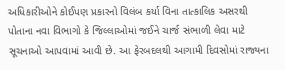અધિકારીઓને કોઈપણ પ્રકારનો વિલંબ કર્યા વિના તાત્કાલિક અસરથી પોતાના નવા વિભાગો કે જિલ્લાઓમાં જઈને ચાર્જ સંભાળી લેવા માટે સૂચનાઓ આપવામાં આવી છે. આ ફેરબદલથી આગામી દિવસોમાં રાજ્યના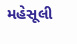મહેસૂલી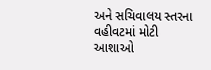અને સચિવાલય સ્તરના વહીવટમાં મોટી આશાઓ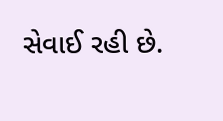સેવાઈ રહી છે.